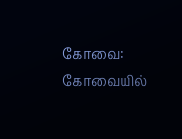கோவை: கோவையில்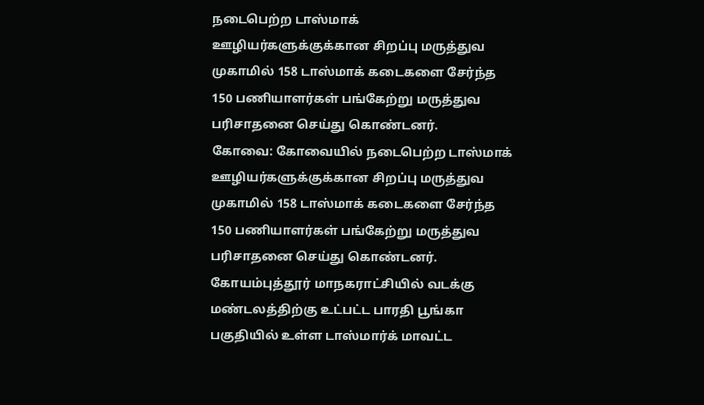நடைபெற்ற டாஸ்மாக் ஊழியர்களுக்குக்கான சிறப்பு மருத்துவ முகாமில் 158 டாஸ்மாக் கடைகளை சேர்ந்த 150 பணியாளர்கள் பங்கேற்று மருத்துவ பரிசாதனை செய்து கொண்டனர்.
கோவை: கோவையில் நடைபெற்ற டாஸ்மாக் ஊழியர்களுக்குக்கான சிறப்பு மருத்துவ முகாமில் 158 டாஸ்மாக் கடைகளை சேர்ந்த 150 பணியாளர்கள் பங்கேற்று மருத்துவ பரிசாதனை செய்து கொண்டனர்.
கோயம்புத்தூர் மாநகராட்சியில் வடக்கு மண்டலத்திற்கு உட்பட்ட பாரதி பூங்கா பகுதியில் உள்ள டாஸ்மார்க் மாவட்ட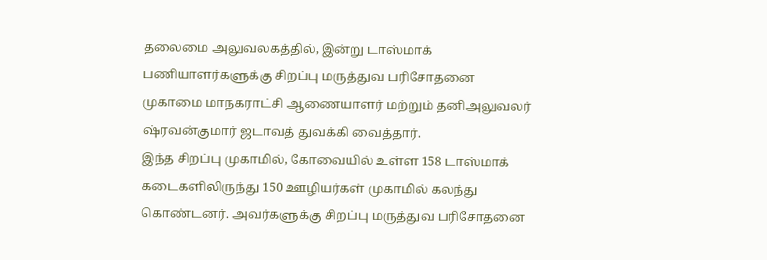தலைமை அலுவலகத்தில், இன்று டாஸ்மாக் பணியாளர்களுக்கு சிறப்பு மருத்துவ பரிசோதனை முகாமை மாநகராட்சி ஆணையாளர் மற்றும் தனிஅலுவலர் ஷ்ரவன்குமார் ஜடாவத் துவக்கி வைத்தார்.
இந்த சிறப்பு முகாமில், கோவையில் உள்ள 158 டாஸ்மாக் கடைகளிலிருந்து 150 ஊழியர்கள் முகாமில் கலந்து கொண்டனர். அவர்களுக்கு சிறப்பு மருத்துவ பரிசோதனை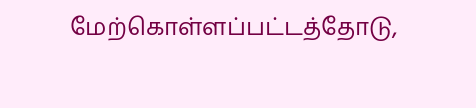மேற்கொள்ளப்பட்டத்தோடு,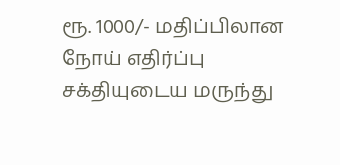ரூ. 1000/- மதிப்பிலான நோய் எதிர்ப்பு சக்தியுடைய மருந்து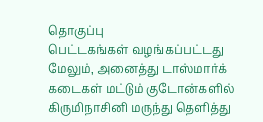தொகுப்பு
பெட்டகங்கள் வழங்கப்பட்டது
மேலும், அனைத்து டாஸ்மார்க் கடைகள் மட்டும் குடோன்களில் கிருமிநாசினி மருந்து தெளித்து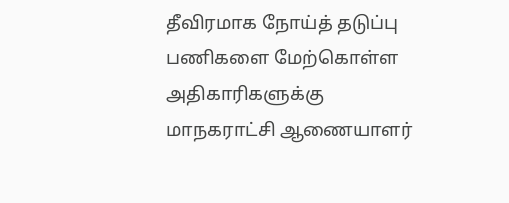தீவிரமாக நோய்த் தடுப்பு பணிகளை மேற்கொள்ள அதிகாரிகளுக்கு மாநகராட்சி ஆணையாளர்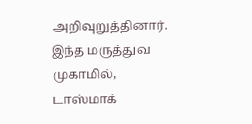அறிவுறுத்தினார்.
இந்த மருத்துவ முகாமில், டாஸ்மாக்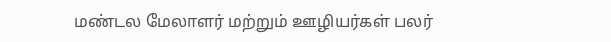மண்டல மேலாளர் மற்றும் ஊழியர்கள் பலர்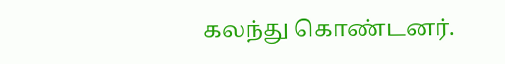கலந்து கொண்டனர்.